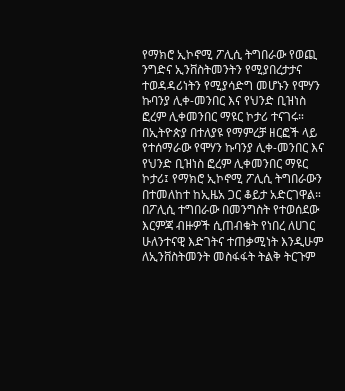የማክሮ ኢኮኖሚ ፖሊሲ ትግበራው የወጪ ንግድና ኢንቨስትመንትን የሚያበረታታና ተወዳዳሪነትን የሚያሳድግ መሆኑን የሞሃን ኩባንያ ሊቀ-መንበር እና የህንድ ቢዝነስ ፎረም ሊቀመንበር ማዩር ኮታሪ ተናገሩ።
በኢትዮጵያ በተለያዩ የማምረቻ ዘርፎች ላይ የተሰማራው የሞሃን ኩባንያ ሊቀ-መንበር እና የህንድ ቢዝነስ ፎረም ሊቀመንበር ማዩር ኮታሪ፤ የማክሮ ኢኮኖሚ ፖሊሲ ትግበራውን በተመለከተ ከኢዜአ ጋር ቆይታ አድርገዋል።
በፖሊሲ ተግበራው በመንግስት የተወሰደው እርምጃ ብዙዎች ሲጠብቁት የነበረ ለሀገር ሁለንተናዊ እድገትና ተጠቃሚነት እንዲሁም ለኢንቨስትመንት መስፋፋት ትልቅ ትርጉም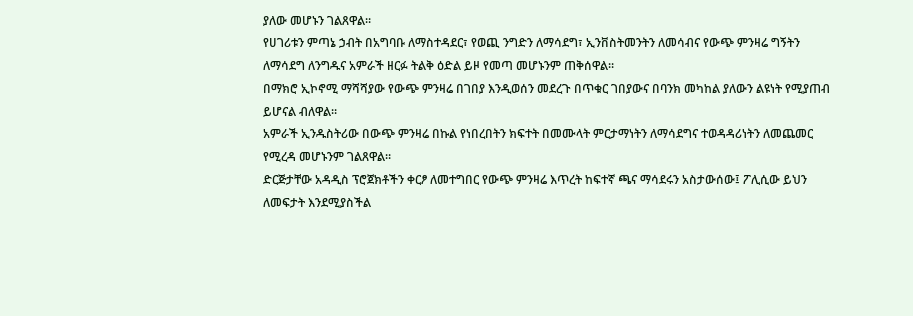ያለው መሆኑን ገልጸዋል።
የሀገሪቱን ምጣኔ ኃብት በአግባቡ ለማስተዳደር፣ የወጪ ንግድን ለማሳደግ፣ ኢንቨስትመንትን ለመሳብና የውጭ ምንዛሬ ግኝትን ለማሳደግ ለንግዱና አምራች ዘርፉ ትልቅ ዕድል ይዞ የመጣ መሆኑንም ጠቅሰዋል።
በማክሮ ኢኮኖሚ ማሻሻያው የውጭ ምንዛሬ በገበያ እንዲወሰን መደረጉ በጥቁር ገበያውና በባንክ መካከል ያለውን ልዩነት የሚያጠብ ይሆናል ብለዋል።
አምራች ኢንዱስትሪው በውጭ ምንዛሬ በኩል የነበረበትን ክፍተት በመሙላት ምርታማነትን ለማሳደግና ተወዳዳሪነትን ለመጨመር የሚረዳ መሆኑንም ገልጸዋል።
ድርጅታቸው አዳዲስ ፕሮጀክቶችን ቀርፆ ለመተግበር የውጭ ምንዛሬ እጥረት ከፍተኛ ጫና ማሳደሩን አስታውሰው፤ ፖሊሲው ይህን ለመፍታት እንደሚያስችል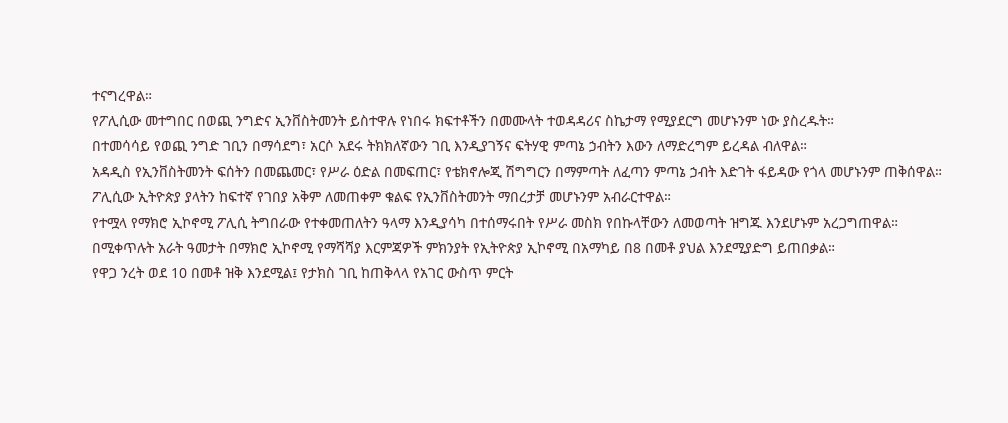ተናግረዋል።
የፖሊሲው መተግበር በወጪ ንግድና ኢንቨስትመንት ይስተዋሉ የነበሩ ክፍተቶችን በመሙላት ተወዳዳሪና ስኬታማ የሚያደርግ መሆኑንም ነው ያስረዱት።
በተመሳሳይ የወጪ ንግድ ገቢን በማሳደግ፣ አርሶ አደሩ ትክክለኛውን ገቢ እንዲያገኝና ፍትሃዊ ምጣኔ ኃብትን እውን ለማድረግም ይረዳል ብለዋል።
አዳዲስ የኢንቨስትመንት ፍሰትን በመጨመር፣ የሥራ ዕድል በመፍጠር፣ የቴክኖሎጂ ሽግግርን በማምጣት ለፈጣን ምጣኔ ኃብት እድገት ፋይዳው የጎላ መሆኑንም ጠቅሰዋል።
ፖሊሲው ኢትዮጵያ ያላትን ከፍተኛ የገበያ አቅም ለመጠቀም ቁልፍ የኢንቨስትመንት ማበረታቻ መሆኑንም አብራርተዋል።
የተሟላ የማክሮ ኢኮኖሚ ፖሊሲ ትግበራው የተቀመጠለትን ዓላማ እንዲያሳካ በተሰማሩበት የሥራ መስክ የበኩላቸውን ለመወጣት ዝግጁ እንደሆኑም አረጋግጠዋል።
በሚቀጥሉት አራት ዓመታት በማክሮ ኢኮኖሚ የማሻሻያ እርምጃዎች ምክንያት የኢትዮጵያ ኢኮኖሚ በአማካይ በ8 በመቶ ያህል እንደሚያድግ ይጠበቃል።
የዋጋ ንረት ወደ 10 በመቶ ዝቅ እንደሚል፤ የታክስ ገቢ ከጠቅላላ የአገር ውስጥ ምርት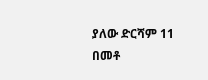ያለው ድርሻም 11 በመቶ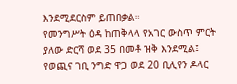እንደሚደርስም ይጠበቃል።
የመንግሥት ዕዳ ከጠቅላላ የአገር ውስጥ ምርት ያለው ድርሻ ወደ 35 በመቶ ዝቅ እንደሚል፤ የወጪና ገቢ ንግድ ዋጋ ወደ 20 ቢሊየን ዶላር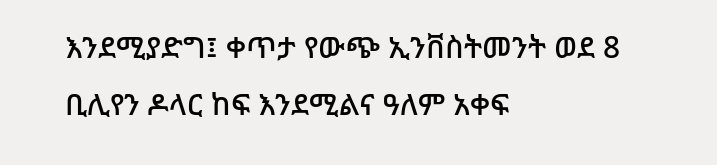እንደሚያድግ፤ ቀጥታ የውጭ ኢንቨስትመንት ወደ 8 ቢሊየን ዶላር ከፍ እንደሚልና ዓለም አቀፍ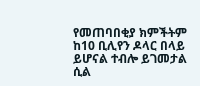የመጠባበቂያ ክምችትም ከ10 ቢሊየን ዶላር በላይ ይሆናል ተብሎ ይገመታል ሲል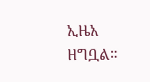ኢዜአ ዘግቧል።